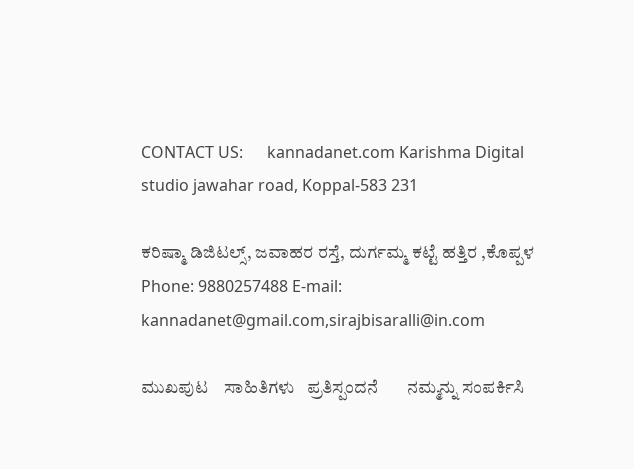CONTACT US:      kannadanet.com Karishma Digital studio jawahar road, Koppal-583 231

ಕರಿಷ್ಮಾ ಡಿಜಿಟಲ್ಸ್, ಜವಾಹರ ರಸ್ತೆ, ದುರ್ಗಮ್ಮ ಕಟ್ಟೆ ಹತ್ತಿರ ,ಕೊಪ್ಪಳ Phone: 9880257488 E-mail:   kannadanet@gmail.com,sirajbisaralli@in.com

ಮುಖಪುಟ    ಸಾಹಿತಿಗಳು   ಪ್ರತಿಸ್ಪಂದನೆ       ನಮ್ಮನ್ನು ಸಂಪರ್ಕಿಸಿ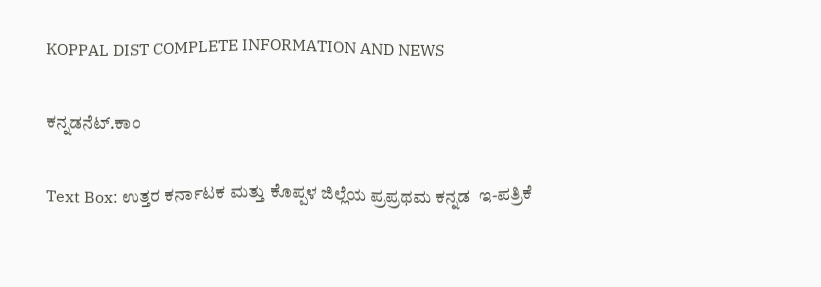KOPPAL DIST COMPLETE INFORMATION AND NEWS

ಕನ್ನಡನೆಟ್.ಕಾಂ

Text Box: ಉತ್ತರ ಕರ್ನಾಟಕ ಮತ್ತು ಕೊಪ್ಪಳ ಜಿಲ್ಲೆಯ ಪ್ರಪ್ರಥಮ ಕನ್ನಡ  ಇ-ಪತ್ರಿಕೆ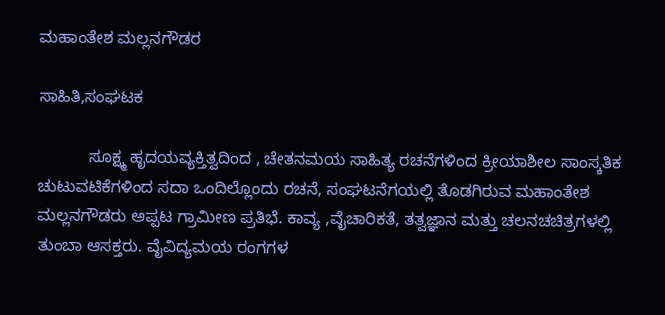ಮಹಾಂತೇಶ ಮಲ್ಲನಗೌಡರ

ಸಾಹಿತಿ,ಸಂಘಟಕ

           ಸೂಕ್ಷ್ಮ ಹೃದಯವ್ಯಕ್ತಿತ್ವದಿಂದ , ಚೇತನಮಯ ಸಾಹಿತ್ಯ ರಚನೆಗಳಿಂದ ಕ್ರೀಯಾಶೀಲ ಸಾಂಸ್ಕತಿಕ ಚುಟುವಟಿಕೆಗಳಿಂದ ಸದಾ ಒಂದಿಲ್ಲೊಂದು ರಚನೆ, ಸಂಘಟನೆಗಯಲ್ಲಿ ತೊಡಗಿರುವ ಮಹಾಂತೇಶ ಮಲ್ಲನಗೌಡರು ಅಪ್ಪಟ ಗ್ರಾಮೀಣ ಪ್ರತಿಭೆ. ಕಾವ್ಯ ,ವೈಚಾರಿಕತೆ, ತತ್ವಜ್ಞಾನ ಮತ್ತು ಚಲನಚಚಿತ್ರಗಳಲ್ಲಿ ತುಂಬಾ ಆಸಕ್ತರು. ವೈವಿದ್ಯಮಯ ರಂಗಗಳ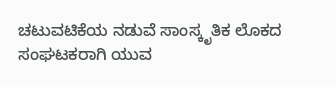ಚಟುವಟಿಕೆಯ ನಡುವೆ ಸಾಂಸ್ಕೃತಿಕ ಲೊಕದ ಸಂಘಟಕರಾಗಿ ಯುವ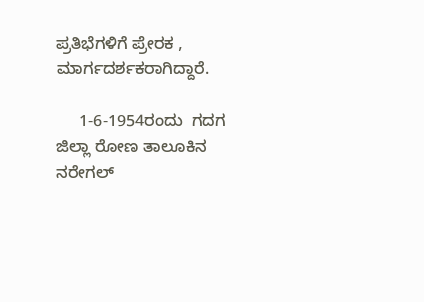ಪ್ರತಿಭೆಗಳಿಗೆ ಪ್ರೇರಕ , ಮಾರ್ಗದರ್ಶಕರಾಗಿದ್ದಾರೆ.

     1-6-1954ರಂದು  ಗದಗ ಜಿಲ್ಲಾ ರೋಣ ತಾಲೂಕಿನ ನರೇಗಲ್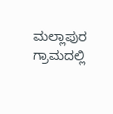ಮಲ್ಲಾಪುರ ಗ್ರಾಮದಲ್ಲಿ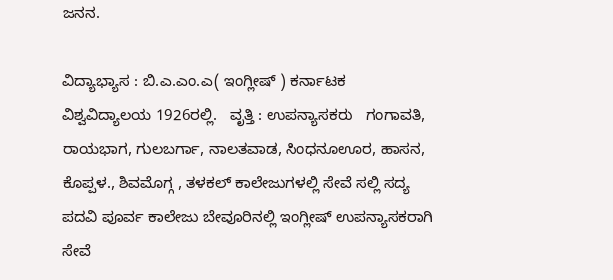ಜನನ.

ವಿದ್ಯಾಭ್ಯಾಸ : ಬಿ.ಎ.ಎಂ.ಎ( ಇಂಗ್ಲೀಷ್ ) ಕರ್ನಾಟಕ ವಿಶ್ವವಿದ್ಯಾಲಯ 1926ರಲ್ಲಿ.   ವೃತ್ತಿ : ಉಪನ್ಯಾಸಕರು   ಗಂಗಾವತಿ, ರಾಯಭಾಗ, ಗುಲಬರ್ಗಾ, ನಾಲತವಾಡ, ಸಿಂಧನೂಊರ, ಹಾಸನ, ಕೊಪ್ಪಳ., ಶಿವಮೊಗ್ಗ , ತಳಕಲ್ ಕಾಲೇಜುಗಳಲ್ಲಿ ಸೇವೆ ಸಲ್ಲಿ ಸದ್ಯ ಪದವಿ ಪೂರ್ವ ಕಾಲೇಜು ಬೇವೂರಿನಲ್ಲಿ ಇಂಗ್ಲೀಷ್ ಉಪನ್ಯಾಸಕರಾಗಿ ಸೇವೆ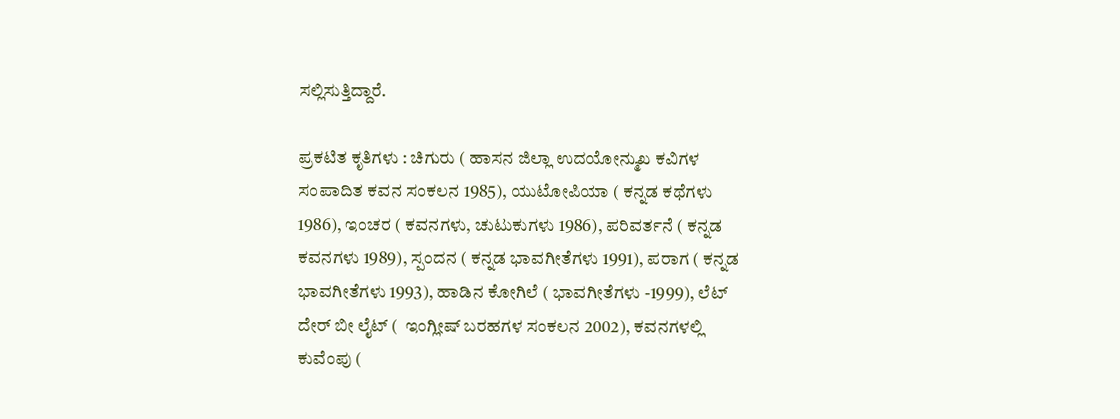ಸಲ್ಲಿಸುತ್ತಿದ್ದಾರೆ.

ಪ್ರಕಟಿತ ಕೃತಿಗಳು : ಚಿಗುರು ( ಹಾಸನ ಜಿಲ್ಲಾ ಉದಯೋನ್ಮುಖ ಕವಿಗಳ ಸಂಪಾದಿತ ಕವನ ಸಂಕಲನ 1985), ಯುಟೋಪಿಯಾ ( ಕನ್ನಡ ಕಥೆಗಳು 1986), ಇಂಚರ ( ಕವನಗಳು, ಚುಟುಕುಗಳು 1986), ಪರಿವರ್ತನೆ ( ಕನ್ನಡ ಕವನಗಳು 1989), ಸ್ಪಂದನ ( ಕನ್ನಡ ಭಾವಗೀತೆಗಳು 1991), ಪರಾಗ ( ಕನ್ನಡ ಭಾವಗೀತೆಗಳು 1993), ಹಾಡಿನ ಕೋಗಿಲೆ ( ಭಾವಗೀತೆಗಳು -1999), ಲೆಟ್ ದೇರ್ ಬೀ ಲೈಟ್ (  ಇಂಗ್ಲೀಷ್ ಬರಹಗಳ ಸಂಕಲನ 2002), ಕವನಗಳಲ್ಲಿ ಕುವೆಂಪು (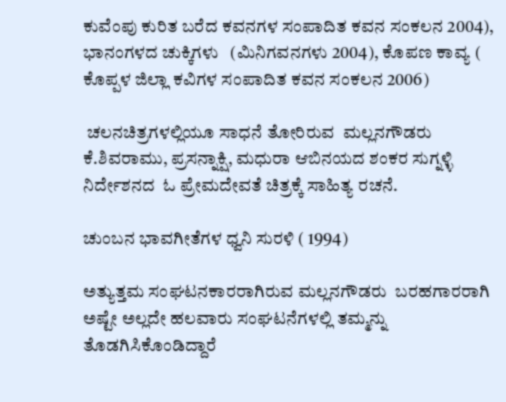ಕುವೆಂಪು ಕುರಿತ ಬರೆದ ಕವನಗಳ ಸಂಪಾದಿತ ಕವನ ಸಂಕಲನ 2004), ಭಾನಂಗಳದ ಚುಕ್ಕಿಗಳು   (ಮಿನಿಗವನಗಳು 2004), ಕೊಪಣ ಕಾವ್ಯ ( ಕೊಪ್ಪಳ ಜಿಲ್ಲಾ ಕವಿಗಳ ಸಂಪಾದಿತ ಕವನ ಸಂಕಲನ 2006)

 ಚಲನಚಿತ್ರಗಳಲ್ಲಿಯೂ ಸಾಧನೆ ತೋರಿರುವ  ಮಲ್ಲನಗೌಡರು ಕೆ.ಶಿವರಾಮು, ಪ್ರಸನ್ನಾಕ್ಷಿ, ಮಧುರಾ ಆಬಿನಯದ ಶಂಕರ ಸುಗ್ನಳ್ಳಿ ನಿರ್ದೇಶನದ  ಓ ಪ್ರೇಮದೇವತೆ ಚಿತ್ರಕ್ಕೆ ಸಾಹಿತ್ಯ ರಚನೆ.

ಚುಂಬನ ಭಾವಗೀತೆಗಳ ಧ್ವನಿ ಸುರಳಿ ( 1994)

ಅತ್ಯುತ್ತಮ ಸಂಘಟನಕಾರರಾಗಿರುವ ಮಲ್ಲನಗೌಡರು  ಬರಹಗಾರರಾಗಿ ಅಷ್ಟೇ ಅಲ್ಲದೇ ಹಲವಾರು ಸಂಘಟನೆಗಳಲ್ಲಿ ತಮ್ಮನ್ನು ತೊಡಗಿಸಿಕೊಂಡಿದ್ದಾರೆ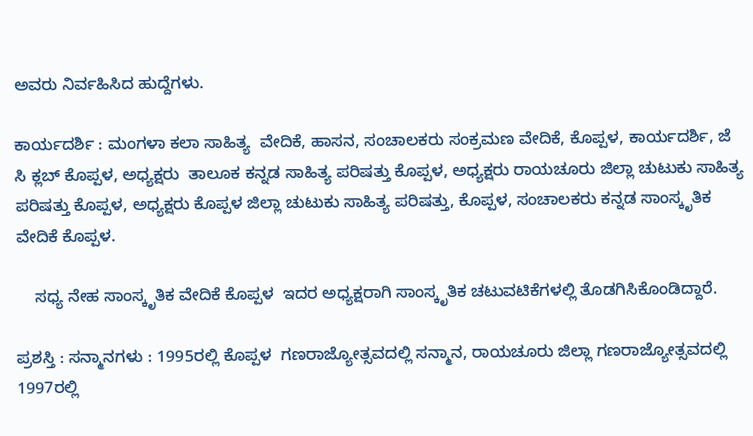ಅವರು ನಿರ್ವಹಿಸಿದ ಹುದ್ದೆಗಳು.

ಕಾರ್ಯದರ್ಶಿ : ಮಂಗಳಾ ಕಲಾ ಸಾಹಿತ್ಯ  ವೇದಿಕೆ, ಹಾಸನ, ಸಂಚಾಲಕರು ಸಂಕ್ರಮಣ ವೇದಿಕೆ, ಕೊಪ್ಪಳ, ಕಾರ್ಯದರ್ಶಿ, ಜೆ ಸಿ ಕ್ಲಬ್ ಕೊಪ್ಪಳ, ಅಧ್ಯಕ್ಷರು  ತಾಲೂಕ ಕನ್ನಡ ಸಾಹಿತ್ಯ ಪರಿಷತ್ತು ಕೊಪ್ಪಳ, ಅಧ್ಯಕ್ಷರು ರಾಯಚೂರು ಜಿಲ್ಲಾ ಚುಟುಕು ಸಾಹಿತ್ಯ ಪರಿಷತ್ತು ಕೊಪ್ಪಳ, ಅಧ್ಯಕ್ಷರು ಕೊಪ್ಪಳ ಜಿಲ್ಲಾ ಚುಟುಕು ಸಾಹಿತ್ಯ ಪರಿಷತ್ತು, ಕೊಪ್ಪಳ, ಸಂಚಾಲಕರು ಕನ್ನಡ ಸಾಂಸ್ಕೃತಿಕ ವೇದಿಕೆ ಕೊಪ್ಪಳ.

    ಸಧ್ಯ ನೇಹ ಸಾಂಸ್ಕೃತಿಕ ವೇದಿಕೆ ಕೊಪ್ಪಳ  ಇದರ ಅಧ್ಯಕ್ಷರಾಗಿ ಸಾಂಸ್ಕೃತಿಕ ಚಟುವಟಿಕೆಗಳಲ್ಲಿ ತೊಡಗಿಸಿಕೊಂಡಿದ್ದಾರೆ.

ಪ್ರಶಸ್ತಿ : ಸನ್ಮಾನಗಳು : 1995ರಲ್ಲಿ ಕೊಪ್ಪಳ  ಗಣರಾಜ್ಯೋತ್ಸವದಲ್ಲಿ ಸನ್ಮಾನ, ರಾಯಚೂರು ಜಿಲ್ಲಾ ಗಣರಾಜ್ಯೋತ್ಸವದಲ್ಲಿ 1997ರಲ್ಲಿ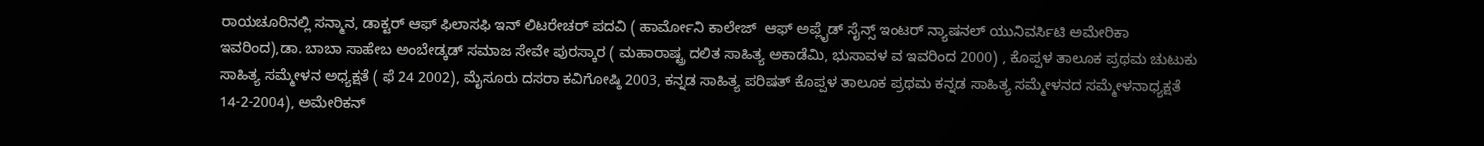ರಾಯಚೂರಿನಲ್ಲಿ ಸನ್ಮಾನ, ಡಾಕ್ಟರ್ ಆಫ್ ಫಿಲಾಸಫಿ ಇನ್ ಲಿಟರೇಚರ್ ಪದವಿ ( ಹಾರ್ಮೋನಿ ಕಾಲೇಜ್  ಆಫ್ ಅಪ್ಲೈಡ್ ಸೈನ್ಸ್ ಇಂಟರ್ ನ್ಯಾಷನಲ್ ಯುನಿವರ್ಸಿಟಿ ಅಮೇರಿಕಾ ಇವರಿಂದ),ಡಾ. ಬಾಬಾ ಸಾಹೇಬ ಅಂಬೇಡ್ಕಡ್ ಸಮಾಜ ಸೇವೇ ಪುರಸ್ಕಾರ ( ಮಹಾರಾಷ್ಟ್ರ ದಲಿತ ಸಾಹಿತ್ಯ ಅಕಾಡೆಮಿ, ಭುಸಾವಳ ವ ಇವರಿಂದ 2000) , ಕೊಪ್ಪಳ ತಾಲೂಕ ಪ್ರಥಮ ಚುಟುಕು ಸಾಹಿತ್ಯ ಸಮ್ಮೇಳನ ಅಧ್ಯಕ್ಷತೆ ( ಫೆ 24 2002), ಮೈಸೂರು ದಸರಾ ಕವಿಗೋಷ್ಠಿ 2003, ಕನ್ನಡ ಸಾಹಿತ್ಯ ಪರಿಷತ್ ಕೊಪ್ಪಳ ತಾಲೂಕ ಪ್ರಥಮ ಕನ್ನಡ ಸಾಹಿತ್ಯ ಸಮ್ಮೇಳನದ ಸಮ್ಮೇಳನಾಧ್ಯಕ್ಷತೆ 14-2-2004), ಅಮೇರಿಕನ್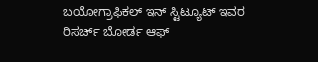ಬಯೋಗ್ರಾಫಿಕಲ್ ಇನ್ ಸ್ಟಿಟ್ಯೂಟ್ ಇವರ ರಿಸರ್ಚ್ ಬೋರ್ಡ ಆಫ್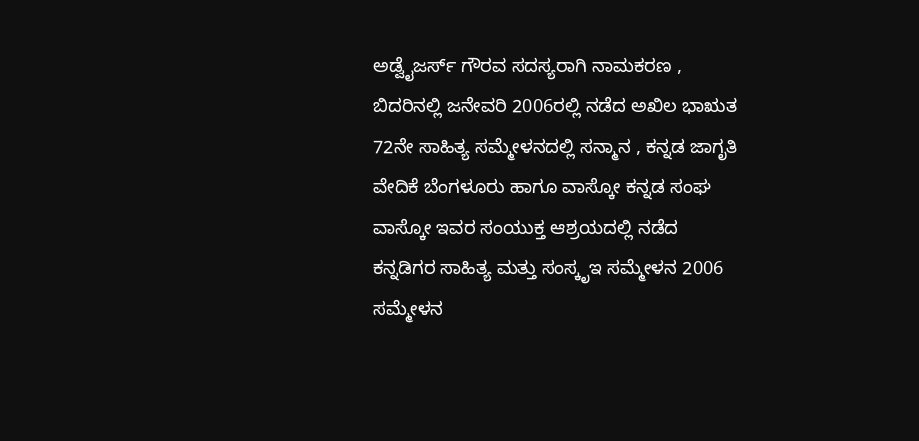ಅಡ್ವೈಜರ್ಸ್ ಗೌರವ ಸದಸ್ಯರಾಗಿ ನಾಮಕರಣ , ಬಿದರಿನಲ್ಲಿ ಜನೇವರಿ 2006ರಲ್ಲಿ ನಡೆದ ಅಖಿಲ ಭಾಋತ 72ನೇ ಸಾಹಿತ್ಯ ಸಮ್ಮೇಳನದಲ್ಲಿ ಸನ್ಮಾನ , ಕನ್ನಡ ಜಾಗೃತಿ ವೇದಿಕೆ ಬೆಂಗಳೂರು ಹಾಗೂ ವಾಸ್ಕೋ ಕನ್ನಡ ಸಂಘ ವಾಸ್ಕೋ ಇವರ ಸಂಯುಕ್ತ ಆಶ್ರಯದಲ್ಲಿ ನಡೆದ ಕನ್ನಡಿಗರ ಸಾಹಿತ್ಯ ಮತ್ತು ಸಂಸ್ಕೃಇ ಸಮ್ಮೇಳನ 2006 ಸಮ್ಮೇಳನ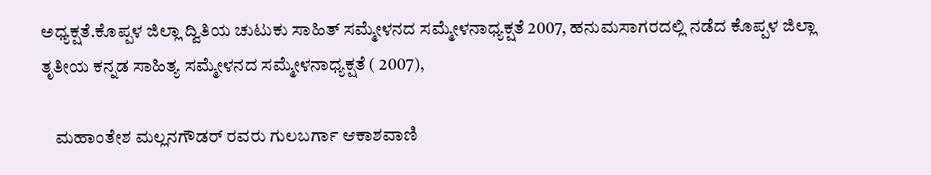ಅಧ್ಯಕ್ಷತೆ.ಕೊಪ್ಪಳ ಜಿಲ್ಲಾ ದ್ವಿತಿಯ ಚುಟುಕು ಸಾಹಿತ್ ಸಮ್ಮೇಳನದ ಸಮ್ಮೇಳನಾಧ್ಯಕ್ಷತೆ 2007, ಹನುಮಸಾಗರದಲ್ಲಿ ನಡೆದ ಕೊಪ್ಪಳ ಜಿಲ್ಲಾ ತೃತೀಯ ಕನ್ನಡ ಸಾಹಿತ್ಯ ಸಮ್ಮೇಳನದ ಸಮ್ಮೇಳನಾಧ್ಯಕ್ಷತೆ ( 2007),

    ಮಹಾಂತೇಶ ಮಲ್ಲನಗೌಡರ್ ರವರು ಗುಲಬರ್ಗಾ ಆಕಾಶವಾಣಿ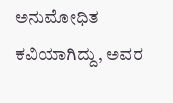ಅನುಮೋಧಿತ ಕವಿಯಾಗಿದ್ದು, ಅವರ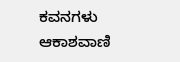ಕವನಗಳು ಆಕಾಶವಾಣಿ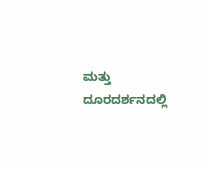ಮತ್ತು ದೂರದರ್ಶನದಲ್ಲಿ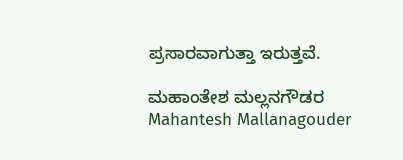ಪ್ರಸಾರವಾಗುತ್ತಾ ಇರುತ್ತವೆ.

ಮಹಾಂತೇಶ ಮಲ್ಲನಗೌಡರ  Mahantesh Mallanagouder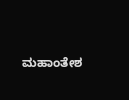ಮಹಾಂತೇಶ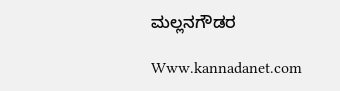ಮಲ್ಲನಗೌಡರ

Www.kannadanet.com